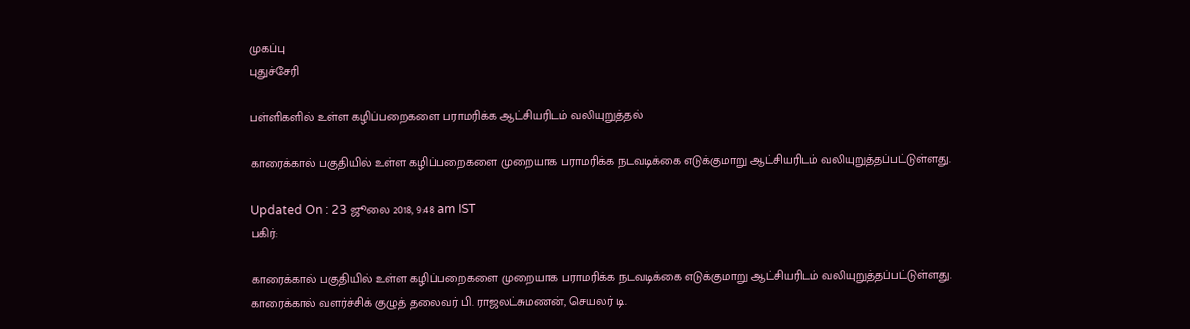முகப்பு
புதுச்சேரி

பள்ளிகளில் உள்ள கழிப்பறைகளை பராமரிக்க ஆட்சியரிடம் வலியுறுத்தல்

காரைக்கால் பகுதியில் உள்ள கழிப்பறைகளை முறையாக பராமரிக்க நடவடிக்கை எடுக்குமாறு ஆட்சியரிடம் வலியுறுத்தப்பட்டுள்ளது.

Updated On : 23 ஜூலை 2018, 9:48 am IST
பகிர்:

காரைக்கால் பகுதியில் உள்ள கழிப்பறைகளை முறையாக பராமரிக்க நடவடிக்கை எடுக்குமாறு ஆட்சியரிடம் வலியுறுத்தப்பட்டுள்ளது.
காரைக்கால் வளர்ச்சிக் குழுத் தலைவர் பி. ராஜலட்சுமணன், செயலர் டி.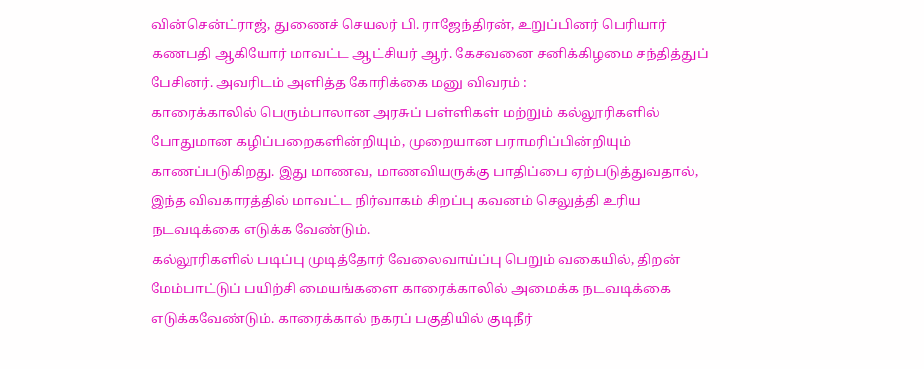வின்சென்ட்ராஜ், துணைச் செயலர் பி. ராஜேந்திரன், உறுப்பினர் பெரியார் கணபதி ஆகியோர் மாவட்ட ஆட்சியர் ஆர். கேசவனை சனிக்கிழமை சந்தித்துப் பேசினர். அவரிடம் அளித்த கோரிக்கை மனு விவரம் :
காரைக்காலில் பெரும்பாலான அரசுப் பள்ளிகள் மற்றும் கல்லூரிகளில் போதுமான கழிப்பறைகளின்றியும், முறையான பராமரிப்பின்றியும் காணப்படுகிறது. இது மாணவ, மாணவியருக்கு பாதிப்பை ஏற்படுத்துவதால், இந்த விவகாரத்தில் மாவட்ட நிர்வாகம் சிறப்பு கவனம் செலுத்தி உரிய நடவடிக்கை எடுக்க வேண்டும்.
கல்லூரிகளில் படிப்பு முடித்தோர் வேலைவாய்ப்பு பெறும் வகையில், திறன் மேம்பாட்டுப் பயிற்சி மையங்களை காரைக்காலில் அமைக்க நடவடிக்கை எடுக்கவேண்டும். காரைக்கால் நகரப் பகுதியில் குடிநீர்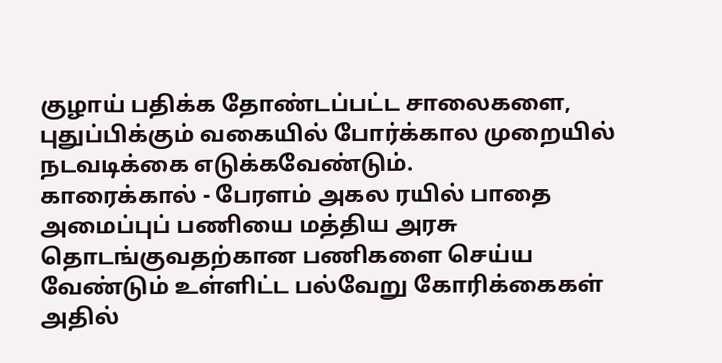குழாய் பதிக்க தோண்டப்பட்ட சாலைகளை, புதுப்பிக்கும் வகையில் போர்க்கால முறையில் நடவடிக்கை எடுக்கவேண்டும்.
காரைக்கால் - பேரளம் அகல ரயில் பாதை அமைப்புப் பணியை மத்திய அரசு தொடங்குவதற்கான பணிகளை செய்ய வேண்டும் உள்ளிட்ட பல்வேறு கோரிக்கைகள் அதில்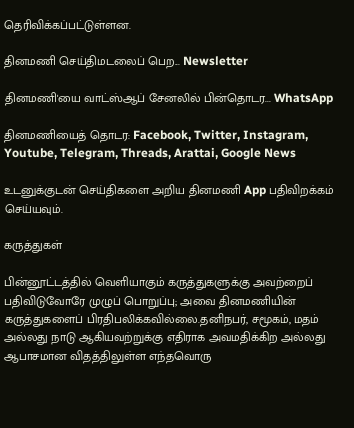தெரிவிக்கப்பட்டுள்ளன.

தினமணி செய்திமடலைப் பெற... Newsletter

தினமணி'யை வாட்ஸ்ஆப் சேனலில் பின்தொடர... WhatsApp

தினமணியைத் தொடர: Facebook, Twitter, Instagram, Youtube, Telegram, Threads, Arattai, Google News

உடனுக்குடன் செய்திகளை அறிய தினமணி App பதிவிறக்கம் செய்யவும்.

கருத்துகள்

பின்னூட்டத்தில் வெளியாகும் கருத்துகளுக்கு அவற்றைப் பதிவிடுவோரே முழுப் பொறுப்பு; அவை தினமணியின் கருத்துகளைப் பிரதிபலிக்கவில்லை.தனிநபர், சமூகம், மதம் அல்லது நாடு ஆகியவற்றுக்கு எதிராக அவமதிக்கிற அல்லது ஆபாசமான விதத்திலுள்ள எந்தவொரு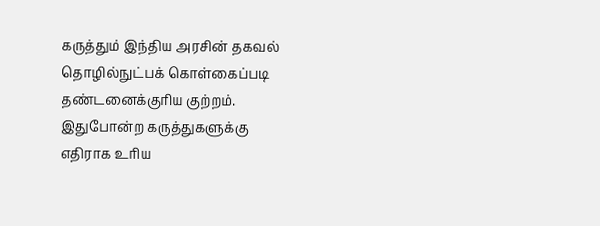கருத்தும் இந்திய அரசின் தகவல் தொழில்நுட்பக் கொள்கைப்படி தண்டனைக்குரிய குற்றம். இதுபோன்ற கருத்துகளுக்கு எதிராக உரிய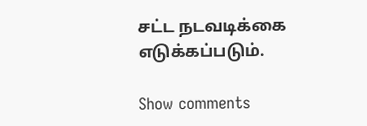சட்ட நடவடிக்கை எடுக்கப்படும்.

Show comments